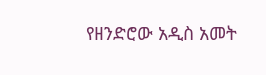የዘንድሮው አዲስ አመት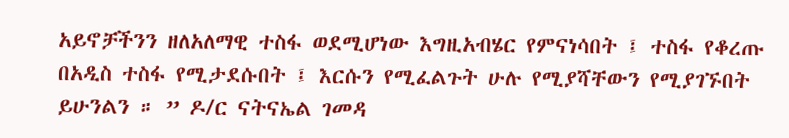አይኖቻችንን ዘለአለማዊ ተስፋ ወደሚሆነው እግዚአብሄር የምናነሳበት ፤ ተስፋ የቆረጡ በአዲስ ተስፋ የሚታደሱበት ፤ እርሱን የሚፈልጉት ሁሉ የሚያሻቸውን የሚያገኙበት ይሁንልን ። ” ዶ/ር ናትናኤል ገመዳ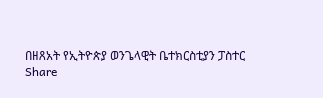በዘጸአት የኢትዮጵያ ወንጌላዊት ቤተክርስቲያን ፓስተር
Share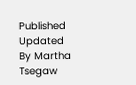Published
Updated
By Martha Tsegaw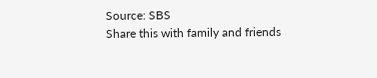Source: SBS
Share this with family and friends